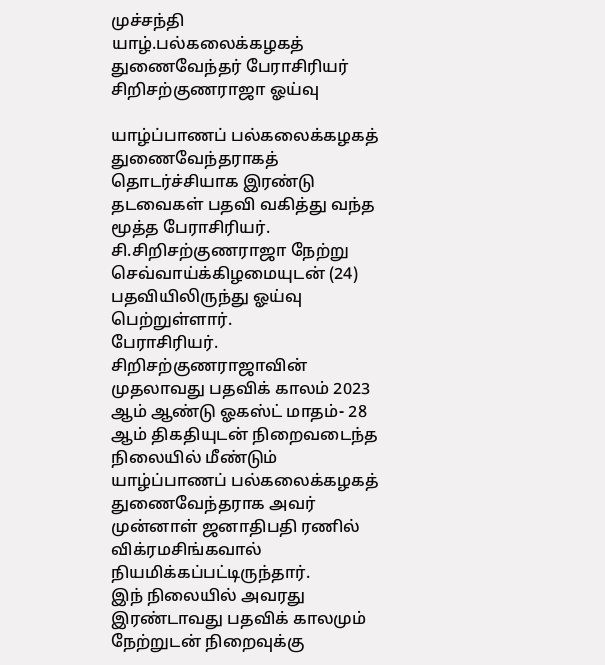முச்சந்தி
யாழ்.பல்கலைக்கழகத் துணைவேந்தர் பேராசிரியர் சிறிசற்குணராஜா ஓய்வு

யாழ்ப்பாணப் பல்கலைக்கழகத் துணைவேந்தராகத் தொடர்ச்சியாக இரண்டு தடவைகள் பதவி வகித்து வந்த மூத்த பேராசிரியர். சி.சிறிசற்குணராஜா நேற்று செவ்வாய்க்கிழமையுடன் (24) பதவியிலிருந்து ஓய்வு பெற்றுள்ளார்.
பேராசிரியர். சிறிசற்குணராஜாவின் முதலாவது பதவிக் காலம் 2023 ஆம் ஆண்டு ஓகஸ்ட் மாதம்- 28 ஆம் திகதியுடன் நிறைவடைந்த நிலையில் மீண்டும் யாழ்ப்பாணப் பல்கலைக்கழகத் துணைவேந்தராக அவர் முன்னாள் ஜனாதிபதி ரணில் விக்ரமசிங்கவால் நியமிக்கப்பட்டிருந்தார்.
இந் நிலையில் அவரது இரண்டாவது பதவிக் காலமும் நேற்றுடன் நிறைவுக்கு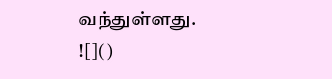வந்துள்ளது.
![]()